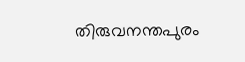തിരുവനന്തപുരം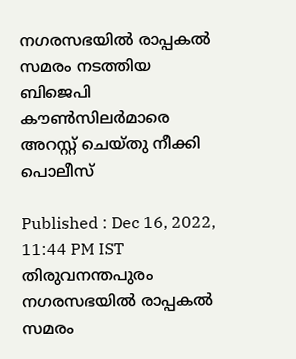നഗരസഭയിൽ രാപ്പകൽ സമരം നടത്തിയ ബിജെപി കൗണ്‍സിലര്‍മാരെ അറസ്റ്റ് ചെയ്തു നീക്കി പൊലീസ്

Published : Dec 16, 2022, 11:44 PM IST
തിരുവനന്തപുരം നഗരസഭയിൽ രാപ്പകൽ സമരം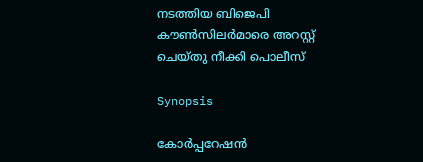നടത്തിയ ബിജെപി കൗണ്‍സിലര്‍മാരെ അറസ്റ്റ് ചെയ്തു നീക്കി പൊലീസ്

Synopsis

കോര്‍പ്പറേഷൻ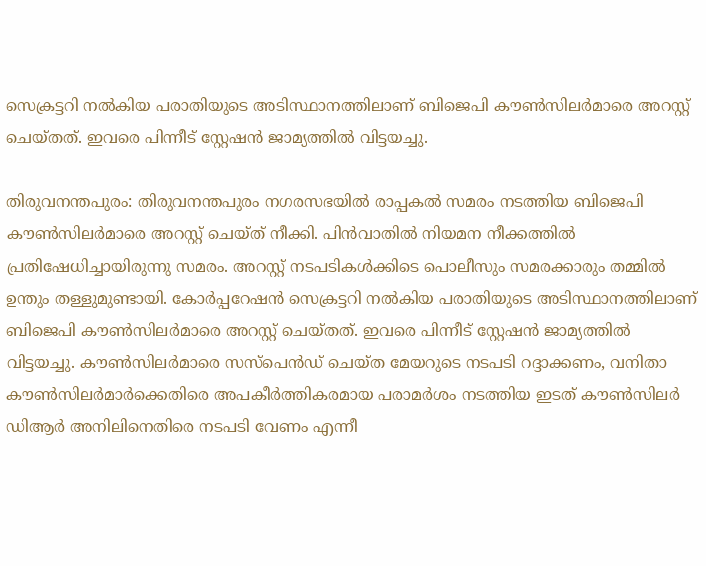സെക്രട്ടറി നൽകിയ പരാതിയുടെ അടിസ്ഥാനത്തിലാണ് ബിജെപി കൗണ്‍സിലര്‍മാരെ അറസ്റ്റ് ചെയ്തത്. ഇവരെ പിന്നീട് സ്റ്റേഷൻ ജാമ്യത്തിൽ വിട്ടയച്ചു.

തിരുവനന്തപുരം: തിരുവനന്തപുരം നഗരസഭയിൽ രാപ്പകൽ സമരം നടത്തിയ ബിജെപി കൗൺസിലർമാരെ അറസ്റ്റ് ചെയ്ത് നീക്കി. പിൻവാതിൽ നിയമന നീക്കത്തിൽ പ്രതിഷേധിച്ചായിരുന്നു സമരം. അറസ്റ്റ് നടപടികൾക്കിടെ പൊലീസും സമരക്കാരും തമ്മിൽ ഉന്തും തള്ളുമുണ്ടായി. കോര്‍പ്പറേഷൻ സെക്രട്ടറി നൽകിയ പരാതിയുടെ അടിസ്ഥാനത്തിലാണ് ബിജെപി കൗണ്‍സിലര്‍മാരെ അറസ്റ്റ് ചെയ്തത്. ഇവരെ പിന്നീട് സ്റ്റേഷൻ ജാമ്യത്തിൽ വിട്ടയച്ചു. കൗണ്‍സിലര്‍മാരെ സസ്പെൻഡ് ചെയ്ത മേയറുടെ നടപടി റദ്ദാക്കണം, വനിതാ കൗണ്‍സിലര്‍മാര്‍ക്കെതിരെ അപകീര്‍ത്തികരമായ പരാമര്‍ശം നടത്തിയ ഇടത് കൗണ്‍സിലര്‍ ഡിആര്‍ അനിലിനെതിരെ നടപടി വേണം എന്നീ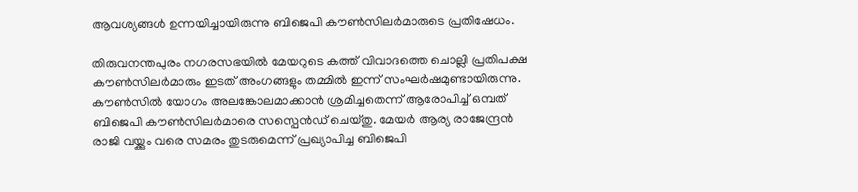ആവശ്യങ്ങൾ ഉന്നയിച്ചായിരുന്നു ബിജെപി കൗണ്‍സിലര്‍മാരുടെ പ്രതിഷേധം.

തിരുവനന്തപുരം നഗരസഭയിൽ മേയറുടെ കത്ത് വിവാദത്തെ ചൊല്ലി പ്രതിപക്ഷ കൗൺസിലര്‍മാരും ഇടത് അംഗങ്ങളും തമ്മിൽ ഇന്ന് സംഘര്‍ഷമുണ്ടായിരുന്നു.  കൗൺസിൽ യോഗം അലങ്കോലമാക്കാൻ ശ്രമിച്ചതെന്ന് ആരോപിച്ച് ഒമ്പത് ബിജെപി കൗൺസിലര്‍മാരെ സസ്പെൻഡ് ചെയ്തു. മേയര്‍ ആര്യ രാജേന്ദ്രൻ രാജി വയ്ക്കും വരെ സമരം തുടരുമെന്ന് പ്രഖ്യാപിച്ച ബിജെപി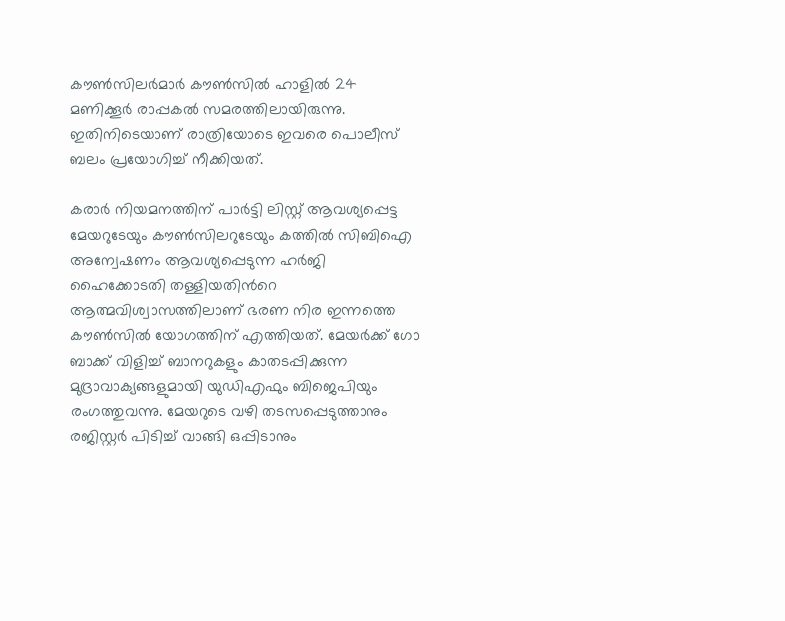കൗൺസിലര്‍മാര്‍ കൗൺസിൽ ഹാളിൽ 24 മണിക്കൂര്‍ രാപ്പകൽ സമരത്തിലായിരുന്നു. ഇതിനിടെയാണ് രാത്രിയോടെ ഇവരെ പൊലീസ് ബലം പ്രയോഗിച്ച് നീക്കിയത്.

കരാര്‍ നിയമനത്തിന് പാര്‍ട്ടി ലിസ്റ്റ് ആവശ്യപ്പെട്ട മേയറുടേയും കൗൺസിലറുടേയും കത്തിൽ സിബിഐ അന്വേഷണം ആവശ്യപ്പെടുന്ന ഹര്‍ജി ഹൈക്കോടതി തള്ളിയതിന്‍റെ ആത്മവിശ്വാസത്തിലാണ് ഭരണ നിര ഇന്നത്തെ കൗൺസിൽ യോഗത്തിന് എത്തിയത്. മേയര്‍ക്ക് ഗോ ബാക്ക് വിളിച്ച് ബാനറുകളും കാതടപ്പിക്കുന്ന മുദ്രാവാക്യങ്ങളുമായി യുഡിഎഫും ബിജെപിയും രംഗത്തുവന്നു. മേയറുടെ വഴി തടസപ്പെടുത്താനും രജിസ്റ്റര്‍ പിടിച്ച് വാങ്ങി ഒപ്പിടാനും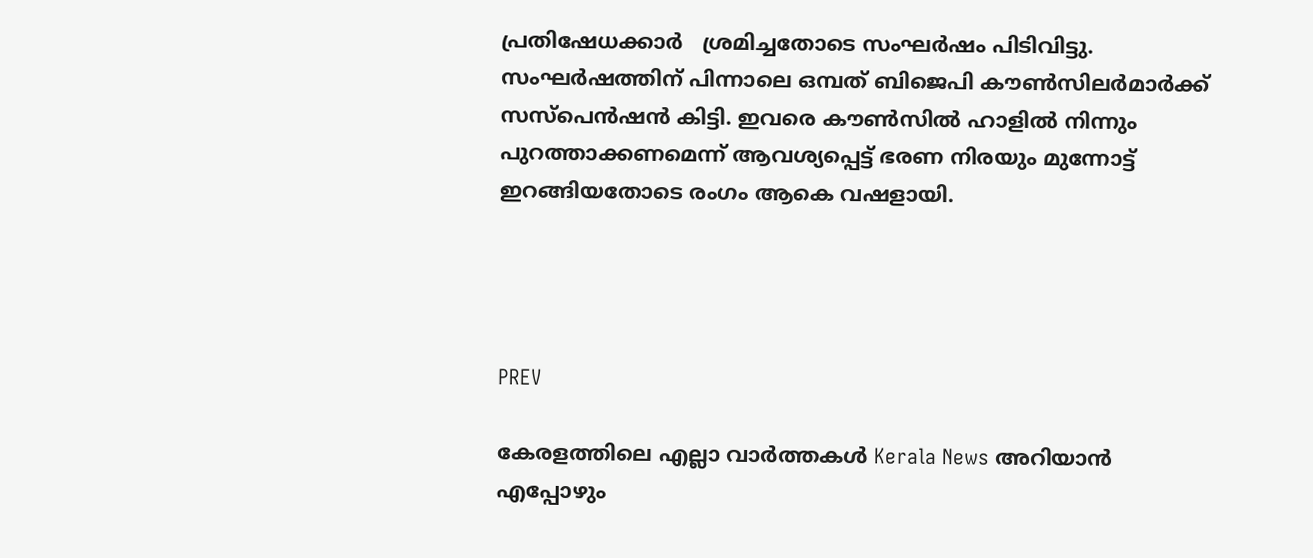പ്രതിഷേധക്കാര്‍   ശ്രമിച്ചതോടെ സംഘര്‍ഷം പിടിവിട്ടു. സംഘര്‍ഷത്തിന് പിന്നാലെ ഒമ്പത് ബിജെപി കൗൺസിലര്‍മാര്‍ക്ക് സസ്പെൻഷൻ കിട്ടി. ഇവരെ കൗണ്‍സിൽ ഹാളിൽ നിന്നും പുറത്താക്കണമെന്ന് ആവശ്യപ്പെട്ട് ഭരണ നിരയും മുന്നോട്ട് ഇറങ്ങിയതോടെ രംഗം ആകെ വഷളായി.




PREV

കേരളത്തിലെ എല്ലാ വാർത്തകൾ Kerala News അറിയാൻ  എപ്പോഴും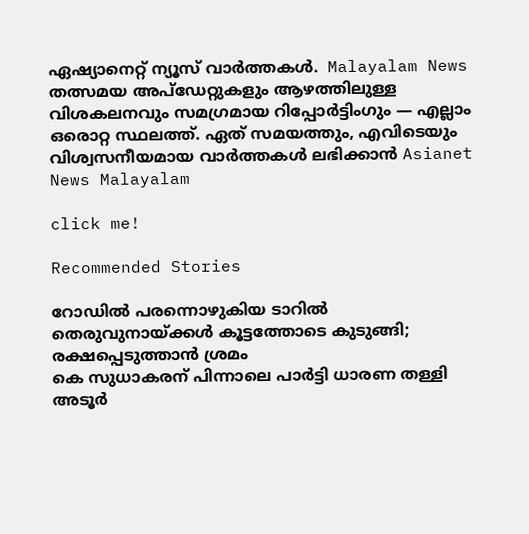ഏഷ്യാനെറ്റ് ന്യൂസ് വാർത്തകൾ.  Malayalam News   തത്സമയ അപ്‌ഡേറ്റുകളും ആഴത്തിലുള്ള വിശകലനവും സമഗ്രമായ റിപ്പോർട്ടിംഗും — എല്ലാം ഒരൊറ്റ സ്ഥലത്ത്. ഏത് സമയത്തും, എവിടെയും വിശ്വസനീയമായ വാർത്തകൾ ലഭിക്കാൻ Asianet News Malayalam

click me!

Recommended Stories

റോഡിൽ പരന്നൊഴുകിയ ടാറിൽ തെരുവുനായ്ക്കള്‍ കൂട്ടത്തോടെ കുടുങ്ങി; രക്ഷപ്പെടുത്താൻ ശ്രമം
കെ സുധാകരന് പിന്നാലെ പാര്‍ട്ടി ധാരണ തള്ളി അടൂര്‍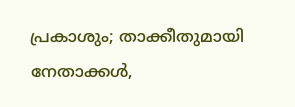പ്രകാശും; താക്കീതുമായി നേതാക്കള്‍,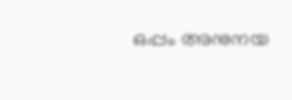ഒപ്പം അനുനയ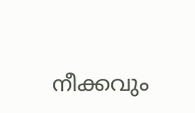നീക്കവും